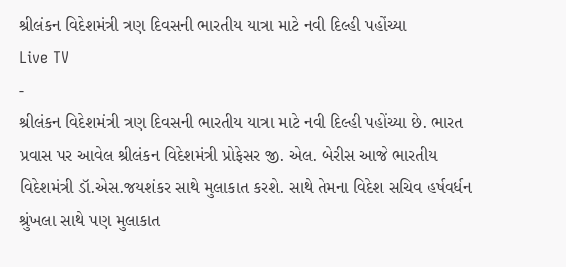શ્રીલંકન વિદેશમંત્રી ત્રણ દિવસની ભારતીય યાત્રા માટે નવી દિલ્હી પહોંચ્યા
Live TV
-
શ્રીલંકન વિદેશમંત્રી ત્રણ દિવસની ભારતીય યાત્રા માટે નવી દિલ્હી પહોંચ્યા છે. ભારત પ્રવાસ પર આવેલ શ્રીલંકન વિદેશમંત્રી પ્રોફેસર જી. એલ. બેરીસ આજે ભારતીય વિદેશમંત્રી ડૉ.એસ.જયશંકર સાથે મુલાકાત કરશે. સાથે તેમના વિદેશ સચિવ હર્ષવર્ધન શ્રુંખલા સાથે પણ મુલાકાત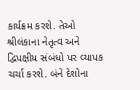કાર્યક્રમ કરશે. તેઓ શ્રીલંકાના નેતૃત્વ અને દ્વિપક્ષીય સંબંધો પર વ્યાપક ચર્ચા કરશે. બંને દેશોના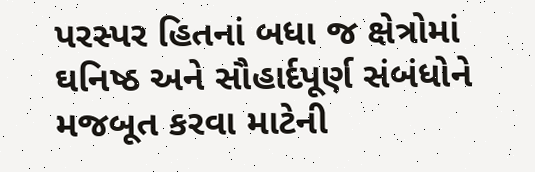પરસ્પર હિતનાં બધા જ ક્ષેત્રોમાં ઘનિષ્ઠ અને સૌહાર્દપૂર્ણ સંબંધોને મજબૂત કરવા માટેની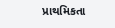પ્રાથમિકતા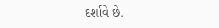દર્શાવે છે.